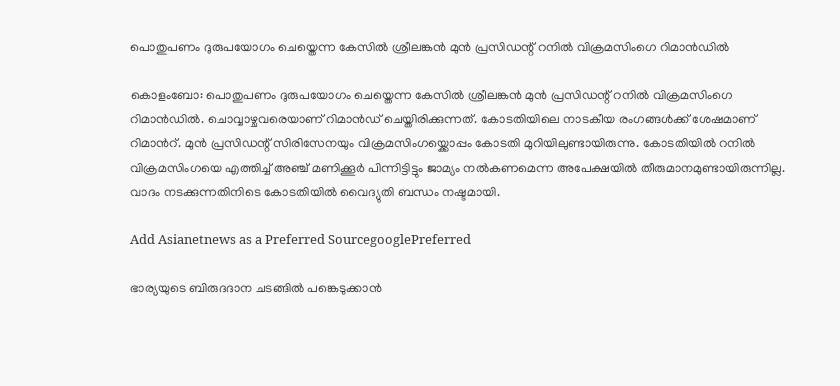പൊതുപണം ദുരുപയോഗം ചെയ്തെന്ന കേസില്‍ ശ്രീലങ്കന്‍ മുൻ പ്രസിഡന്റ് റനിൽ വിക്രമസിംഗെ റിമാന്‍ഡില്‍

കൊളംബോ: പൊതുപണം ദുരുപയോഗം ചെയ്തെന്ന കേസില്‍ ശ്രീലങ്കന്‍ മുൻ പ്രസിഡന്റ് റനിൽ വിക്രമസിംഗെ റിമാന്‍ഡില്‍. ചൊവ്വാഴ്ചവരെയാണ് റിമാന്‍ഡ് ചെയ്തിരിക്കുന്നത്. കോടതിയിലെ നാടകീയ രംഗങ്ങൾക്ക് ശേഷമാണ് റിമാന്‍റ്. മുൻ പ്രസിഡന്റ് സിരിസേനയും വിക്രമസിംഗയ്ക്കൊപ്പം കോടതി മുറിയിലുണ്ടായിരുന്നു. കോടതിയിൽ റനിൽ വിക്രമസിംഗയെ എത്തിച്ച് അഞ്ച് മണിക്കൂർ പിന്നിട്ടിട്ടും ജാമ്യം നൽകണമെന്ന അപേക്ഷയിൽ തീരുമാനമുണ്ടായിരുന്നില്ല. വാദം നടക്കുന്നതിനിടെ കോടതിയിൽ വൈദ്യുതി ബന്ധം നഷ്ടമായി.

Add Asianetnews as a Preferred SourcegooglePreferred

ഭാര്യയുടെ ബിരുദദാന ചടങ്ങിൽ പങ്കെടുക്കാൻ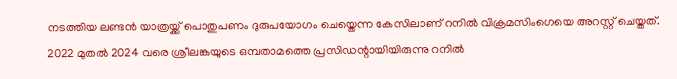നടത്തിയ ലണ്ടൻ യാത്രയ്ക്ക് പൊതുപണം ദുരുപയോഗം ചെയ്തെന്ന കേസിലാണ് റനിൽ വിക്രമസിംഗെയെ അറസ്റ്റ് ചെയ്തത്. 2022 മുതൽ 2024 വരെ ശ്രീലങ്കയുടെ ഒമ്പതാമത്തെ പ്രസിഡന്റായിയിരുന്നു റനിൽ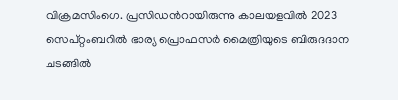വിക്രമസിംഗെ. പ്രസിഡന്‍റായിരുന്നു കാലയളവില്‍ 2023 സെപ്റ്റംബറിൽ ഭാര്യ പ്രൊഫസർ മൈത്രിയുടെ ബിരുദദാന ചടങ്ങിൽ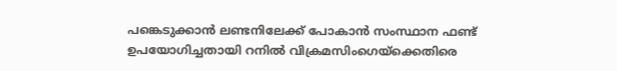പങ്കെടുക്കാൻ ലണ്ടനിലേക്ക് പോകാൻ സംസ്ഥാന ഫണ്ട് ഉപയോഗിച്ചതായി റനിൽ വിക്രമസിംഗെയ്‍ക്കെതിരെ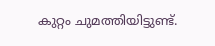കുറ്റം ചുമത്തിയിട്ടുണ്ട്.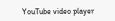YouTube video player